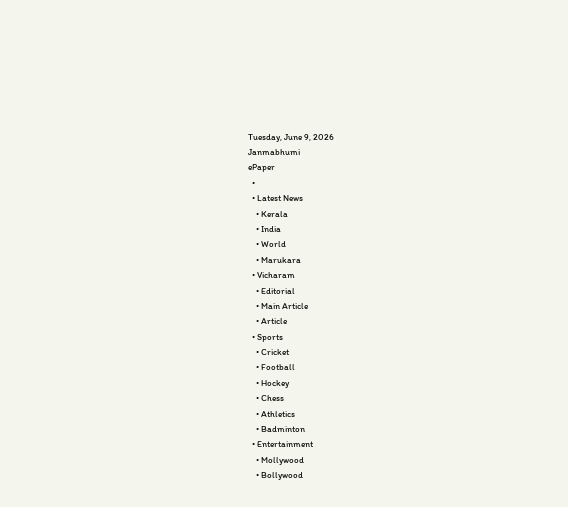Tuesday, June 9, 2026
Janmabhumi
ePaper
  •
  • Latest News
    • Kerala
    • India
    • World
    • Marukara
  • Vicharam
    • Editorial
    • Main Article
    • Article
  • Sports
    • Cricket
    • Football
    • Hockey
    • Chess
    • Athletics
    • Badminton
  • Entertainment
    • Mollywood
    • Bollywood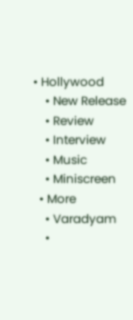• Hollywood
    • New Release
    • Review
    • Interview
    • Music
    • Miniscreen
  • More
    • Varadyam
    •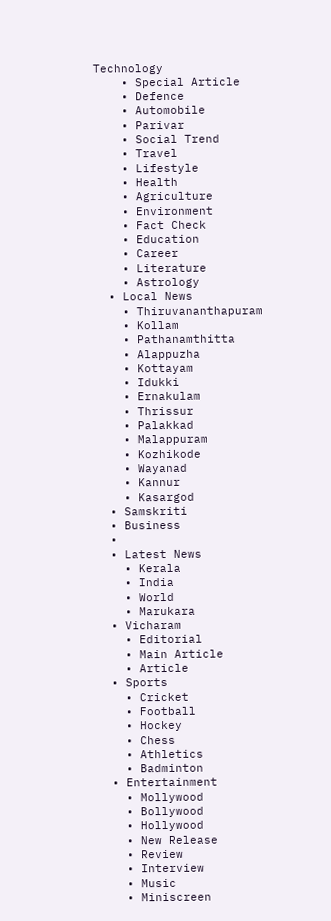Technology
    • Special Article
    • Defence
    • Automobile
    • Parivar
    • Social Trend
    • Travel
    • Lifestyle
    • Health
    • Agriculture
    • Environment
    • Fact Check
    • Education
    • Career
    • Literature
    • Astrology
  • Local News
    • Thiruvananthapuram
    • Kollam
    • Pathanamthitta
    • Alappuzha
    • Kottayam
    • Idukki
    • Ernakulam
    • Thrissur
    • Palakkad
    • Malappuram
    • Kozhikode
    • Wayanad
    • Kannur
    • Kasargod
  • Samskriti
  • Business
  •
  • Latest News
    • Kerala
    • India
    • World
    • Marukara
  • Vicharam
    • Editorial
    • Main Article
    • Article
  • Sports
    • Cricket
    • Football
    • Hockey
    • Chess
    • Athletics
    • Badminton
  • Entertainment
    • Mollywood
    • Bollywood
    • Hollywood
    • New Release
    • Review
    • Interview
    • Music
    • Miniscreen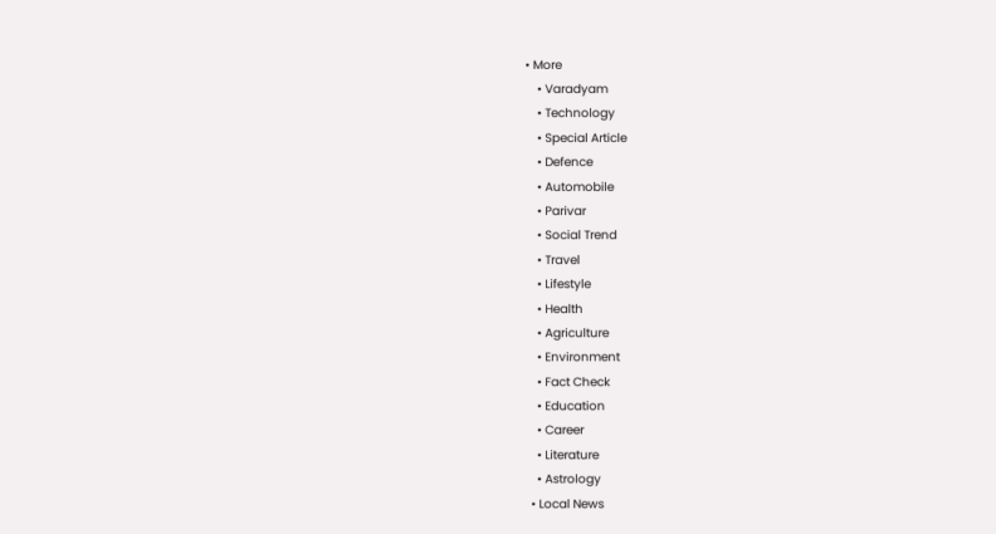• More
    • Varadyam
    • Technology
    • Special Article
    • Defence
    • Automobile
    • Parivar
    • Social Trend
    • Travel
    • Lifestyle
    • Health
    • Agriculture
    • Environment
    • Fact Check
    • Education
    • Career
    • Literature
    • Astrology
  • Local News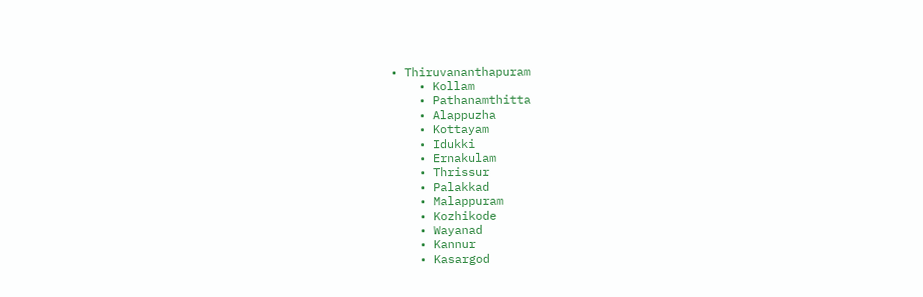• Thiruvananthapuram
    • Kollam
    • Pathanamthitta
    • Alappuzha
    • Kottayam
    • Idukki
    • Ernakulam
    • Thrissur
    • Palakkad
    • Malappuram
    • Kozhikode
    • Wayanad
    • Kannur
    • Kasargod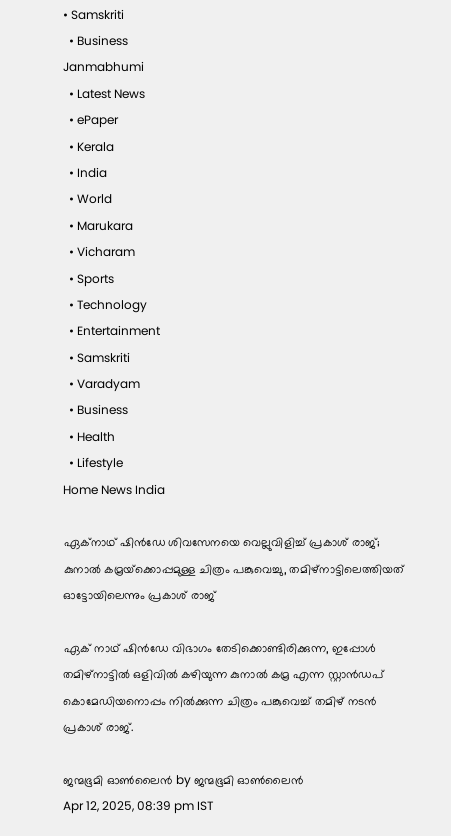• Samskriti
  • Business
Janmabhumi
  • Latest News
  • ePaper
  • Kerala
  • India
  • World
  • Marukara
  • Vicharam
  • Sports
  • Technology
  • Entertainment
  • Samskriti
  • Varadyam
  • Business
  • Health
  • Lifestyle
Home News India

ഏക്നാഥ് ഷിന്‍ഡേ ശിവസേനയെ വെല്ലുവിളിച്ച് പ്രകാശ് രാജ്; കുനാല്‍ കമ്രയ്‌ക്കൊപ്പമുള്ള ചിത്രം പങ്കുവെച്ചു, തമിഴ്നാട്ടിലെത്തിയത് ഓട്ടോയിലെന്നും പ്രകാശ് രാജ്

ഏക് നാഥ് ഷിന്‍ഡേ വിഭാഗം തേടിക്കൊണ്ടിരിക്കുന്ന, ഇപ്പോള്‍ തമിഴ്നാട്ടില്‍ ഒളിവില്‍ കഴിയുന്ന കുനാല്‍ കമ്ര എന്ന സ്റ്റാന്‍ഡപ് കൊമേഡിയനൊപ്പം നില്‍ക്കുന്ന ചിത്രം പങ്കുവെച്ച് തമിഴ് നടന്‍ പ്രകാശ് രാജ്.

ജന്മഭൂമി ഓണ്‍ലൈന്‍ by ജന്മഭൂമി ഓണ്‍ലൈന്‍
Apr 12, 2025, 08:39 pm IST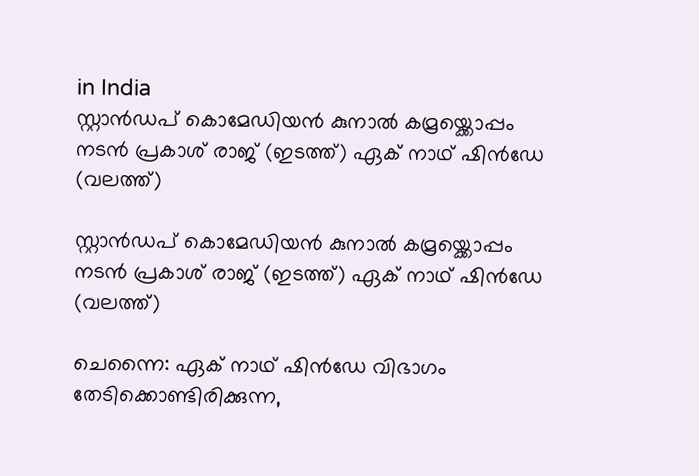in India
സ്റ്റാന്‍ഡപ് കൊമേഡിയന്‍ കുനാല്‍ കമ്രയ്ക്കൊപ്പം നടന്‍ പ്രകാശ് രാജ് (ഇടത്ത്) ഏക് നാഥ് ഷിന്‍ഡേ (വലത്ത്)

സ്റ്റാന്‍ഡപ് കൊമേഡിയന്‍ കുനാല്‍ കമ്രയ്ക്കൊപ്പം നടന്‍ പ്രകാശ് രാജ് (ഇടത്ത്) ഏക് നാഥ് ഷിന്‍ഡേ (വലത്ത്)

ചെന്നൈ: ഏക് നാഥ് ഷിന്‍ഡേ വിഭാഗം തേടിക്കൊണ്ടിരിക്കുന്ന,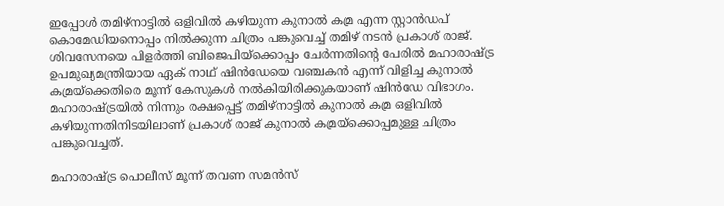ഇപ്പോള്‍ തമിഴ്നാട്ടില്‍ ഒളിവില്‍ കഴിയുന്ന കുനാല്‍ കമ്ര എന്ന സ്റ്റാന്‍ഡപ് കൊമേഡിയനൊപ്പം നില്‍ക്കുന്ന ചിത്രം പങ്കുവെച്ച് തമിഴ് നടന്‍ പ്രകാശ് രാജ്. ശിവസേനയെ പിളര്‍ത്തി ബിജെപിയ്‌ക്കൊപ്പം ചേര്‍ന്നതിന്റെ പേരില്‍ മഹാരാഷ്‌ട്ര ഉപമുഖ്യമന്ത്രിയായ ഏക് നാഥ് ഷിന്‍ഡേയെ വഞ്ചകന്‍ എന്ന് വിളിച്ച കുനാല്‍ കമ്രയ്‌ക്കെതിരെ മൂന്ന് കേസുകള്‍ നല്‍കിയിരിക്കുകയാണ് ഷിന്‍ഡേ വിഭാഗം. മഹാരാഷ്‌ട്രയില്‍ നിന്നും രക്ഷപ്പെട്ട് തമിഴ്നാട്ടില്‍ കുനാല്‍ കമ്ര ഒളിവില്‍ കഴിയുന്നതിനിടയിലാണ് പ്രകാശ് രാജ് കുനാല്‍ കമ്രയ്‌ക്കൊപ്പമുള്ള ചിത്രം പങ്കുവെച്ചത്.

മഹാരാഷ്‌ട്ര പൊലീസ് മൂന്ന് തവണ സമന്‍സ്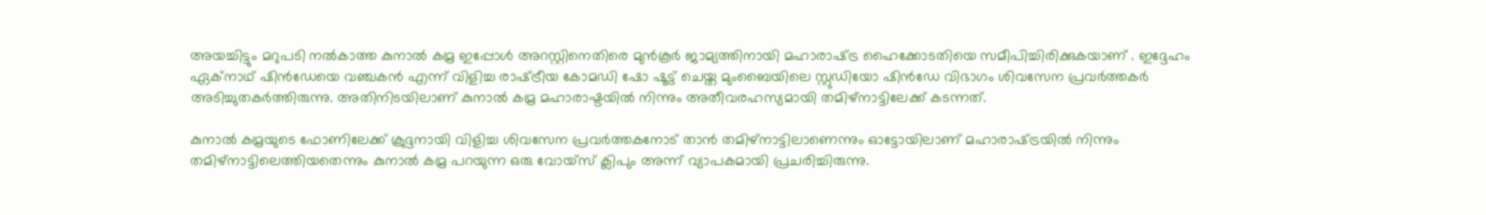അയച്ചിട്ടും മറുപടി നല്‍കാത്ത കുനാല്‍ കമ്ര ഇപ്പോള്‍ അറസ്റ്റിനെതിരെ മുന്‍കൂര്‍ ജാമ്യത്തിനായി മഹാരാഷ്‌ട്ര ഹൈക്കോടതിയെ സമീപിച്ചിരിക്കുകയാണ് . ഇദ്ദേഹം ഏക്നാഥ് ഷിന്‍‍ഡേയെ വഞ്ചകന്‍ എന്ന് വിളിച്ച രാഷ്‌ട്രീയ കോമഡി ഷോ ഷൂട്ട് ചെയ്ത മുംബൈയിലെ സ്റ്റുഡിയോ ഷിന്‍ഡേ വിഭാഗം ശിവസേന പ്രവര്‍ത്തകര്‍ അടിച്ചുതകര്‍ത്തിരുന്നു. അതിനിടയിലാണ് കുനാല്‍ കമ്ര മഹാരാഷ്ടയില്‍ നിന്നും അതീവരഹസ്യമായി തമിഴ്നാട്ടിലേക്ക് കടന്നത്.

കുനാല്‍ കമ്രയുടെ ഫോണിലേക്ക് ക്രുദ്ദനായി വിളിച്ച ശിവസേന പ്രവര്‍ത്തകനോട് താന്‍ തമിഴ്നാട്ടിലാണെന്നും ഓട്ടോയിലാണ് മഹാരാഷ്‌ട്രയില്‍ നിന്നും തമിഴ്നാട്ടിലെത്തിയതെന്നും കുനാല്‍ കമ്ര പറയുന്ന ഒരു വോയ്സ് ക്ലിപും അന്ന് വ്യാപകമായി പ്രചരിച്ചിരുന്നു.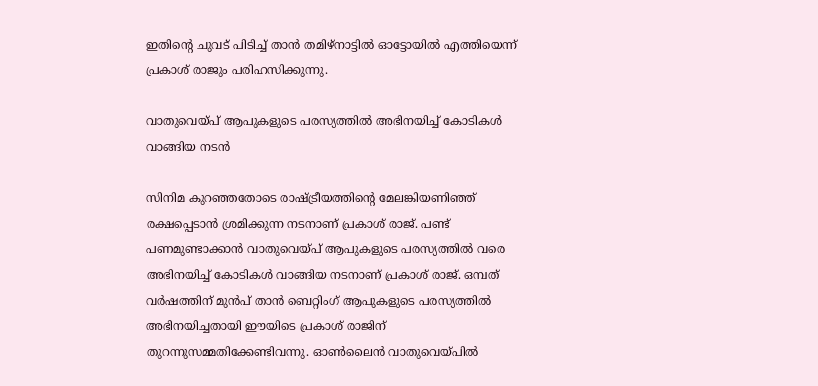ഇതിന്റെ ചുവട് പിടിച്ച് താന്‍ തമിഴ്നാട്ടില്‍ ഓട്ടോയില്‍ എത്തിയെന്ന് പ്രകാശ് രാജും പരിഹസിക്കുന്നു.

വാതുവെയ്‌പ് ആപുകളുടെ പരസ്യത്തില്‍ അഭിനയിച്ച് കോടികള്‍ വാങ്ങിയ നടന്‍

സിനിമ കുറഞ്ഞതോടെ രാഷ്‌ട്രീയത്തിന്റെ മേലങ്കിയണിഞ്ഞ് രക്ഷപ്പെടാന്‍ ശ്രമിക്കുന്ന നടനാണ് പ്രകാശ് രാജ്. പണ്ട് പണമുണ്ടാക്കാന്‍ വാതുവെയ്‌പ് ആപുകളുടെ പരസ്യത്തില്‍ വരെ അഭിനയിച്ച് കോടികള്‍ വാങ്ങിയ നടനാണ് പ്രകാശ് രാജ്. ഒമ്പത് വര്‍ഷത്തിന് മുന്‍പ് താന്‍ ബെറ്റിംഗ് ആപുകളുടെ പരസ്യത്തില്‍ അഭിനയിച്ചതായി ഈയിടെ പ്രകാശ് രാജിന് തുറന്നുസമ്മതിക്കേണ്ടിവന്നു. ഓണ്‍ലൈന്‍ വാതുവെയ്‌പില്‍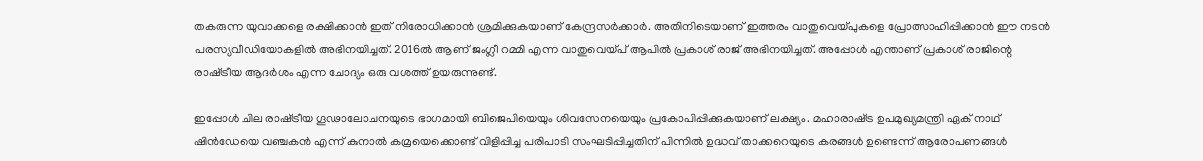തകരുന്ന യുവാക്കളെ രക്ഷിക്കാന്‍ ഇത് നിരോധിക്കാന്‍ ശ്രമിക്കുകയാണ് കേന്ദ്രസര്‍ക്കാര്‍. അതിനിടെയാണ് ഇത്തരം വാതുവെയ്‌പുകളെ പ്രോത്സാഹിപ്പിക്കാന്‍ ഈ നടന്‍ പരസ്യവീഡിയോകളില്‍ അഭിനയിച്ചത്. 2016ല്‍ ആണ് ജംഗ്ലീ റമ്മി എന്ന വാതുവെയ്‌പ് ആപില്‍ പ്രകാശ് രാജ് അഭിനയിച്ചത്. അപ്പോള്‍ എന്താണ് പ്രകാശ് രാജിന്റെ രാഷ്‌ട്രീയ ആദര്‍ശം എന്ന ചോദ്യം ഒരു വശത്ത് ഉയരുന്നുണ്ട്.

ഇപ്പോള്‍ ചില രാഷ്‌ട്രീയ ഗൂഢാലോചനയുടെ ഭാഗമായി ബിജെപിയെയും ശിവസേനയെയും പ്രകോപിപ്പിക്കുകയാണ് ലക്ഷ്യം. മഹാരാഷ്‌ട്ര ഉപമുഖ്യമന്ത്രി ഏക് നാഥ് ഷിന്‍ഡേയെ വഞ്ചകന്‍ എന്ന് കുനാല്‍ കമ്രയെക്കൊണ്ട് വിളിപ്പിച്ച പരിപാടി സംഘടിപ്പിച്ചതിന് പിന്നില്‍ ഉദ്ധവ് താക്കറെയുടെ കരങ്ങള്‍ ഉണ്ടെന്ന് ആരോപണങ്ങള്‍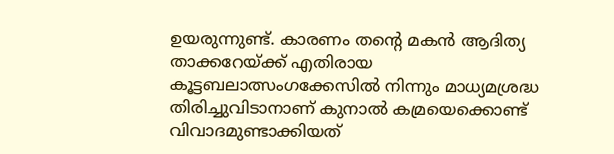ഉയരുന്നുണ്ട്. കാരണം തന്റെ മകന്‍ ആദിത്യ താക്കറേയ്‌ക്ക് എതിരായ കൂട്ടബലാത്സംഗക്കേസില്‍ നിന്നും മാധ്യമശ്രദ്ധ തിരിച്ചുവിടാനാണ് കുനാല്‍ കമ്രയെക്കൊണ്ട് വിവാദമുണ്ടാക്കിയത്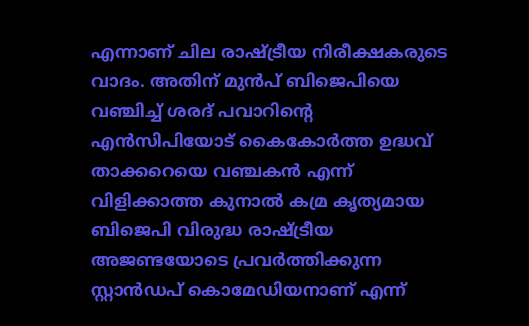എന്നാണ് ചില രാഷ്‌ട്രീയ നിരീക്ഷകരുടെ വാദം. അതിന് മുന്‍പ് ബിജെപിയെ വഞ്ചിച്ച് ശരദ് പവാറിന്റെ എന്‍സിപിയോട് കൈകോര്‍ത്ത ഉദ്ധവ് താക്കറെയെ വഞ്ചകന്‍ എന്ന് വിളിക്കാത്ത കുനാല്‍ കമ്ര കൃത്യമായ ബിജെപി വിരുദ്ധ രാഷ്‌ട്രീയ അജണ്ടയോടെ പ്രവര്‍ത്തിക്കുന്ന സ്റ്റാന്‍ഡപ് കൊമേഡിയനാണ് എന്ന്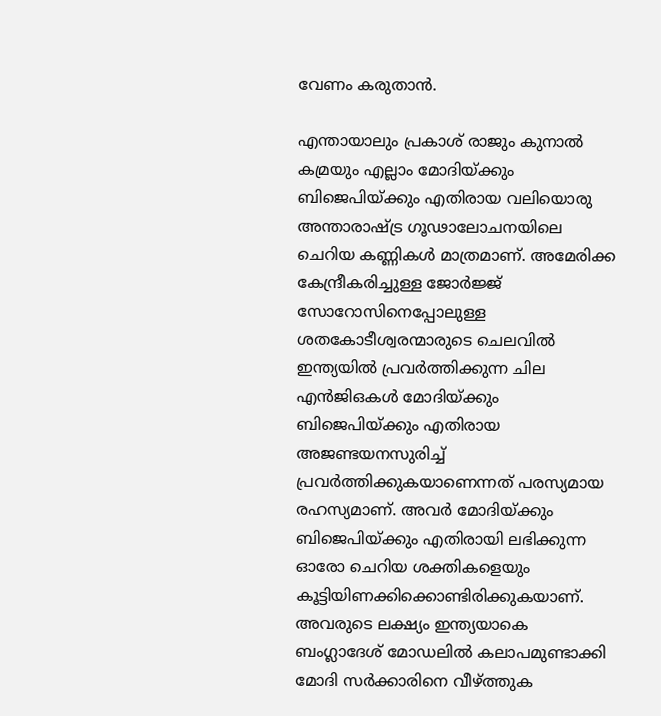വേണം കരുതാന്‍.

എന്തായാലും പ്രകാശ് രാജും കുനാല്‍ കമ്രയും എല്ലാം മോദിയ്‌ക്കും ബിജെപിയ്‌ക്കും എതിരായ വലിയൊരു അന്താരാഷ്‌ട്ര ഗൂഢാലോചനയിലെ ചെറിയ കണ്ണികള്‍ മാത്രമാണ്. അമേരിക്ക കേന്ദ്രീകരിച്ചുള്ള ജോര്‍ജ്ജ് സോറോസിനെപ്പോലുള്ള ശതകോടീശ്വരന്മാരുടെ ചെലവില്‍ ഇന്ത്യയില്‍ പ്രവര്‍ത്തിക്കുന്ന ചില എന്‍ജിഒകള്‍ മോദിയ്‌ക്കും ബിജെപിയ്‌ക്കും എതിരായ അജണ്ടയനസുരിച്ച് പ്രവര്‍ത്തിക്കുകയാണെന്നത് പരസ്യമായ രഹസ്യമാണ്. അവര്‍ മോദിയ്‌ക്കും ബിജെപിയ്‌ക്കും എതിരായി ലഭിക്കുന്ന ഓരോ ചെറിയ ശക്തികളെയും കൂട്ടിയിണക്കിക്കൊണ്ടിരിക്കുകയാണ്. അവരുടെ ലക്ഷ്യം ഇന്ത്യയാകെ ബംഗ്ലാദേശ് മോഡലില്‍ കലാപമുണ്ടാക്കി മോദി സര്‍ക്കാരിനെ വീഴ്‌ത്തുക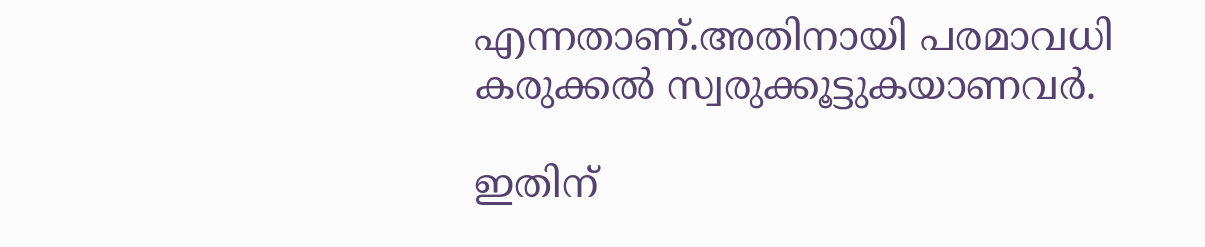എന്നതാണ്.അതിനായി പരമാവധി കരുക്കല്‍ സ്വരുക്കൂട്ടുകയാണവര്‍.

ഇതിന്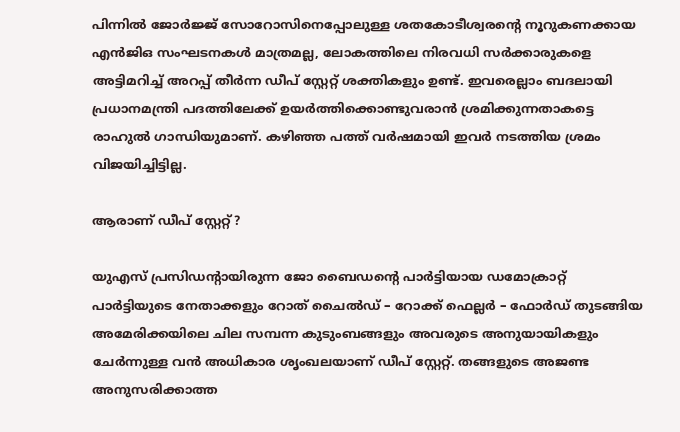പിന്നില്‍ ജോര്‍ജ്ജ് സോറോസിനെപ്പോലുള്ള ശതകോടീശ്വരന്റെ നൂറുകണക്കായ എന്‍ജിഒ സംഘടനകള്‍ മാത്രമല്ല, ലോകത്തിലെ നിരവധി സര്‍ക്കാരുകളെ അട്ടിമറിച്ച് അറപ്പ് തീര്‍ന്ന ഡീപ് സ്റ്റേറ്റ് ശക്തികളും ഉണ്ട്. ഇവരെല്ലാം ബദലായി പ്രധാനമന്ത്രി പദത്തിലേക്ക് ഉയര്‍ത്തിക്കൊണ്ടുവരാന്‍ ശ്രമിക്കുന്നതാകട്ടെ രാഹുല്‍ ഗാന്ധിയുമാണ്. കഴിഞ്ഞ പത്ത് വര്‍ഷമായി ഇവര്‍ നടത്തിയ ശ്രമം വിജയിച്ചിട്ടില്ല.

ആരാണ് ഡീപ് സ്റ്റേറ്റ്?

യുഎസ് പ്രസിഡന്‍റായിരുന്ന ജോ ബൈഡന്റെ പാര്‍ട്ടിയായ ഡമോക്രാറ്റ് പാര്‍ട്ടിയുടെ നേതാക്കളും റോത് ചൈല്‍ഡ് – റോക്ക് ഫെല്ലര്‍ – ഫോര്‍ഡ് തുടങ്ങിയ അമേരിക്കയിലെ ചില സമ്പന്ന കുടുംബങ്ങളും അവരുടെ അനുയായികളും ചേര്‍ന്നുള്ള വന്‍ അധികാര ശൃംഖലയാണ് ഡീപ് സ്റ്റേറ്റ്. തങ്ങളുടെ അജണ്ട അനുസരിക്കാത്ത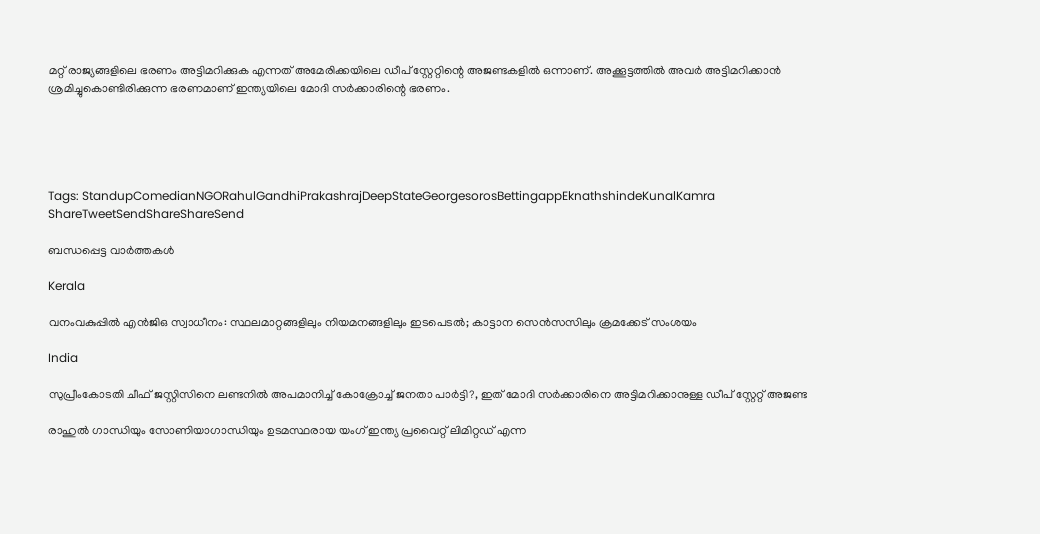മറ്റ് രാജ്യങ്ങളിലെ ഭരണം അട്ടിമറിക്കുക എന്നത് അമേരിക്കയിലെ ഡീപ് സ്റ്റേറ്റിന്റെ അജണ്ടകളില്‍ ഒന്നാണ്. അക്കൂട്ടത്തില്‍ അവര്‍ അട്ടിമറിക്കാന്‍ ശ്രമിച്ചുകൊണ്ടിരിക്കുന്ന ഭരണമാണ് ഇന്ത്യയിലെ മോദി സര്‍ക്കാരിന്റെ ഭരണം.





Tags: StandupComedianNGORahulGandhiPrakashrajDeepStateGeorgesorosBettingappEknathshindeKunalKamra
ShareTweetSendShareShareSend

ബന്ധപ്പെട്ട വാര്‍ത്തകള്‍

Kerala

വനംവകുപ്പില്‍ എന്‍ജിഒ സ്വാധീനം: സ്ഥലമാറ്റങ്ങളിലും നിയമനങ്ങളിലും ഇടപെടല്‍; കാട്ടാന സെന്‍സസിലും ക്രമക്കേട് സംശയം

India

സുപ്രീംകോടതി ചീഫ് ജസ്റ്റിസിനെ ലണ്ടനില്‍ അപമാനിച്ച് കോക്രോച്ച് ജനതാ പാര്‍ട്ടി?, ഇത് മോദി സര്‍ക്കാരിനെ അട്ടിമറിക്കാനുള്ള ഡീപ് സ്റ്റേറ്റ് അജണ്ട

രാഹുല്‍ ഗാന്ധിയും സോണിയാഗാന്ധിയും ഉടമസ്ഥരായ യംഗ് ഇന്ത്യ പ്രവൈറ്റ് ലിമിറ്റഡ് എന്ന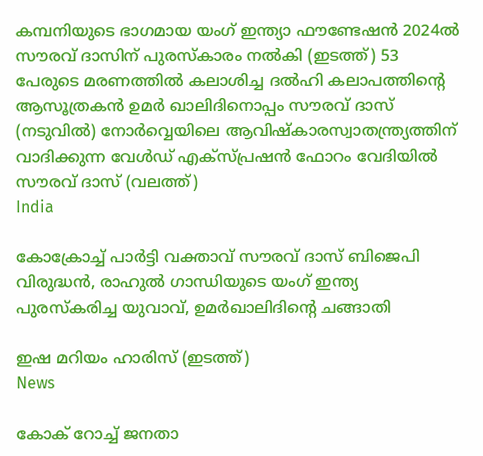കമ്പനിയുടെ ഭാഗമായ യംഗ് ഇന്ത്യാ ഫൗണ്ടേഷന്‍ 2024ല്‍ സൗരവ് ദാസിന് പുരസ്കാരം നല്‍കി (ഇടത്ത്) 53 പേരുടെ മരണത്തില്‍ കലാശിച്ച ദല്‍ഹി കലാപത്തിന്‍റെ ആസൂത്രകന്‍ ഉമര്‍ ഖാലിദിനൊപ്പം സൗരവ് ദാസ് (നടുവില്‍) നോര്‍വ്വെയിലെ ആവിഷ്കാരസ്വാതന്ത്ര്യത്തിന് വാദിക്കുന്ന വേള്‍ഡ് എക്സ്പ്രഷന്‍ ഫോറം വേദിയില്‍ സൗരവ് ദാസ് (വലത്ത്)
India

കോക്രോച്ച് പാര്‍ട്ടി വക്താവ് സൗരവ് ദാസ് ബിജെപി വിരുദ്ധന്‍, രാഹുല്‍ ഗാന്ധിയുടെ യംഗ് ഇന്ത്യ പുരസ്കരിച്ച യുവാവ്, ഉമര്‍ഖാലിദിന്റെ ചങ്ങാതി

ഇഷ മറിയം ഹാരിസ് (ഇടത്ത്)
News

കോക് റോച്ച് ജനതാ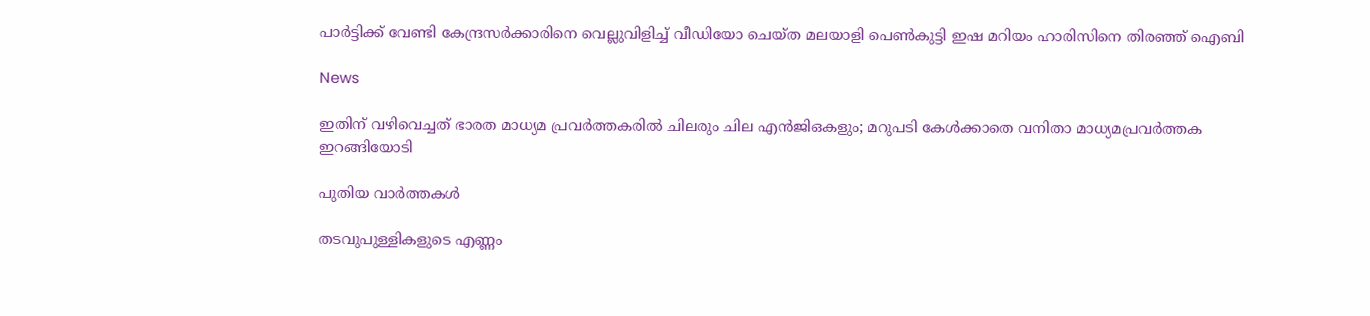പാര്‍ട്ടിക്ക് വേണ്ടി കേന്ദ്രസര്‍ക്കാരിനെ വെല്ലുവിളിച്ച് വീഡിയോ ചെയ്ത മലയാളി പെണ്‍കുട്ടി ഇഷ മറിയം ഹാരിസിനെ തിരഞ്ഞ് ഐബി

News

ഇതിന് വഴിവെച്ചത് ഭാരത മാധ്യമ പ്രവർത്തകരിൽ ചിലരും ചില എൻജിഒകളും; മറുപടി കേൾക്കാതെ വനിതാ മാധ്യമപ്രവർത്തക ഇറങ്ങിയോടി

പുതിയ വാര്‍ത്തകള്‍

തടവുപുള്ളികളുടെ എണ്ണം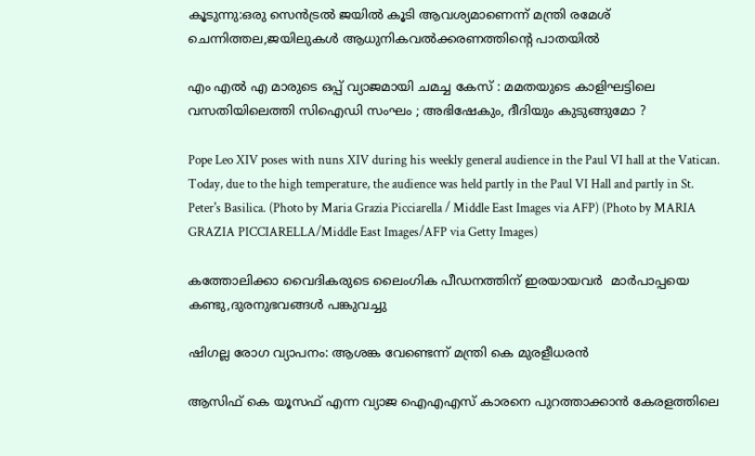കൂടുന്നു:ഒരു സെന്‍ട്രല്‍ ജയില്‍ കൂടി ആവശ്യമാണെന്ന് മന്ത്രി രമേശ് ചെന്നിത്തല,ജയിലുകള്‍ ആധുനികവല്‍ക്കരണത്തിന്റെ പാതയില്‍

എം എൽ എ മാരുടെ ഒപ്പ് വ്യാജമായി ചമച്ച കേസ് : മമതയുടെ കാളിഘട്ടിലെ വസതിയിലെത്തി സിഐഡി സംഘം ; അഭിഷേകും, ദീദിയും കുടുങ്ങുമോ ?

Pope Leo XIV poses with nuns XIV during his weekly general audience in the Paul VI hall at the Vatican. Today, due to the high temperature, the audience was held partly in the Paul VI Hall and partly in St. Peter's Basilica. (Photo by Maria Grazia Picciarella / Middle East Images via AFP) (Photo by MARIA GRAZIA PICCIARELLA/Middle East Images/AFP via Getty Images)

കത്തോലിക്കാ വൈദികരുടെ ലൈംഗിക പീഡനത്തിന് ഇരയായവര്‍  മാര്‍പാപ്പയെ കണ്ടു,ദുരനുഭവങ്ങള്‍ പങ്കുവച്ചു

ഷിഗല്ല രോഗ വ്യാപനം: ആശങ്ക വേണ്ടെന്ന് മന്ത്രി കെ മുരളീധരന്‍

ആസിഫ് കെ യൂസഫ് എന്ന വ്യാജ ഐഎഎസ് കാരനെ പുറത്താക്കാന്‍ കേരളത്തിലെ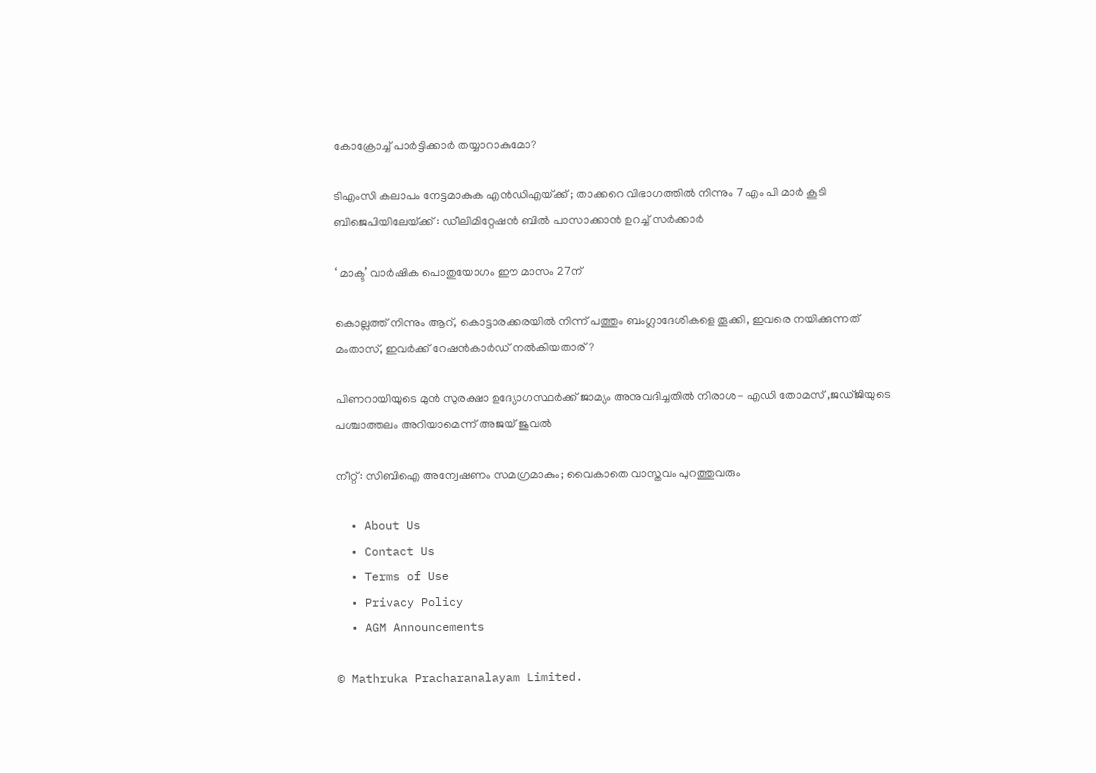കോക്രോച്ച് പാര്‍ട്ടിക്കാര്‍ തയ്യാറാകുമോ?

ടിഎംസി കലാപം നേട്ടമാകുക എൻഡിഎയ്‌ക്ക് ; താക്കറെ വിഭാഗത്തിൽ നിന്നും 7 എം പി മാർ കൂടി ബിജെപിയിലേയ്‌ക്ക് : ഡീലിമിറ്റേഷൻ ബിൽ പാസാക്കാൻ ഉറച്ച് സർക്കാർ

‘ മാക്ട’ വാര്‍ഷിക പൊതുയോഗം ഈ മാസം 27ന്

കൊല്ലത്ത് നിന്നും ആറ്, കൊട്ടാരക്കരയില്‍ നിന്ന് പത്തും ബംഗ്ലാദേശികളെ തൂക്കി, ഇവരെ നയിക്കുന്നത് മംതാസ്, ഇവര്‍ക്ക് റേഷന്‍കാര്‍ഡ് നല്‍കിയതാര്?

പിണറായിയുടെ മുന്‍ സുരക്ഷാ ഉദ്യോഗസ്ഥര്‍ക്ക് ജാമ്യം അനുവദിച്ചതില്‍ നിരാശ- എഡി തോമസ് ,ജഡ്ജിയുടെ പശ്ചാത്തലം അറിയാമെന്ന് അജയ് ജുവല്‍

നീറ്റ്: സിബിഐ അന്വേഷണം സമഗ്രമാകും; വൈകാതെ വാസ്തവം പുറത്തുവരും

  • About Us
  • Contact Us
  • Terms of Use
  • Privacy Policy
  • AGM Announcements

© Mathruka Pracharanalayam Limited.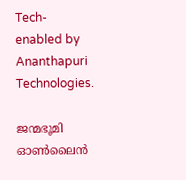Tech-enabled by Ananthapuri Technologies.

ജന്മഭൂമി ഓണ്‍ലൈന്‍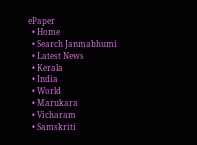ePaper
  • Home
  • Search Janmabhumi
  • Latest News
  • Kerala
  • India
  • World
  • Marukara
  • Vicharam
  • Samskriti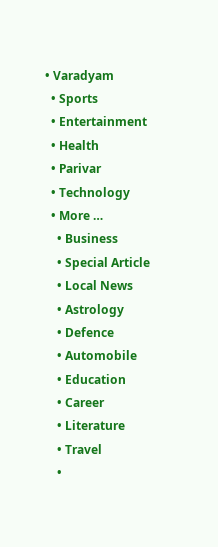• Varadyam
  • Sports
  • Entertainment
  • Health
  • Parivar
  • Technology
  • More …
    • Business
    • Special Article
    • Local News
    • Astrology
    • Defence
    • Automobile
    • Education
    • Career
    • Literature
    • Travel
    •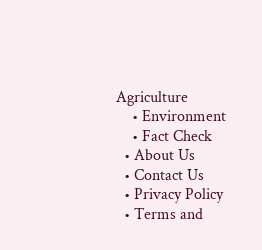Agriculture
    • Environment
    • Fact Check
  • About Us
  • Contact Us
  • Privacy Policy
  • Terms and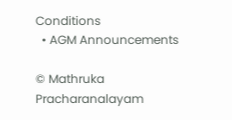Conditions
  • AGM Announcements

© Mathruka Pracharanalayam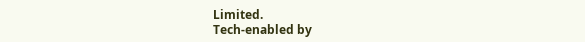Limited.
Tech-enabled by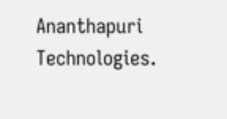Ananthapuri Technologies.